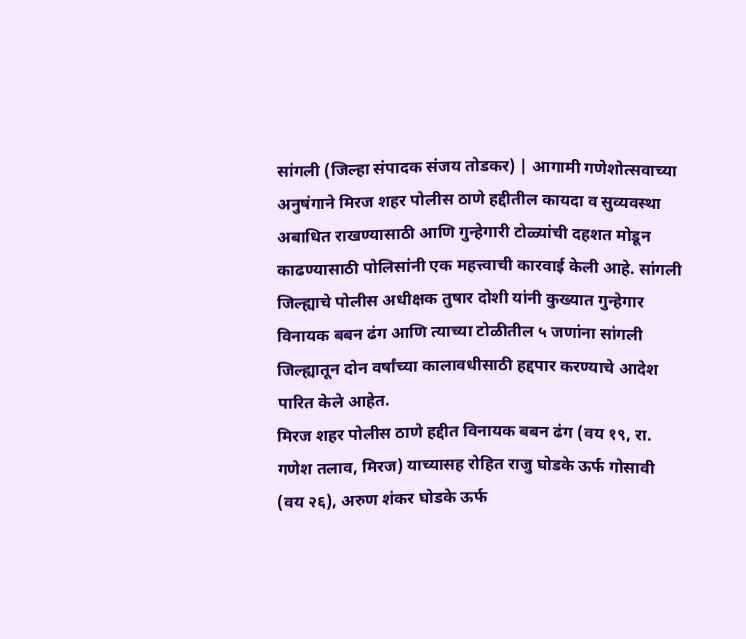सांगली (जिल्हा संपादक संजय तोडकर) | आगामी गणेशोत्सवाच्या अनुषंगाने मिरज शहर पोलीस ठाणे हद्दीतील कायदा व सुव्यवस्था अबाधित राखण्यासाठी आणि गुन्हेगारी टोळ्यांची दहशत मोडून काढण्यासाठी पोलिसांनी एक महत्त्वाची कारवाई केली आहे. सांगली जिल्ह्याचे पोलीस अधीक्षक तुषार दोशी यांनी कुख्यात गुन्हेगार विनायक बबन ढंग आणि त्याच्या टोळीतील ५ जणांना सांगली जिल्ह्यातून दोन वर्षांच्या कालावधीसाठी हद्दपार करण्याचे आदेश पारित केले आहेत.
मिरज शहर पोलीस ठाणे हद्दीत विनायक बबन ढंग (वय १९, रा. गणेश तलाव, मिरज) याच्यासह रोहित राजु घोडके ऊर्फ गोसावी (वय २६), अरुण शंकर घोडके ऊर्फ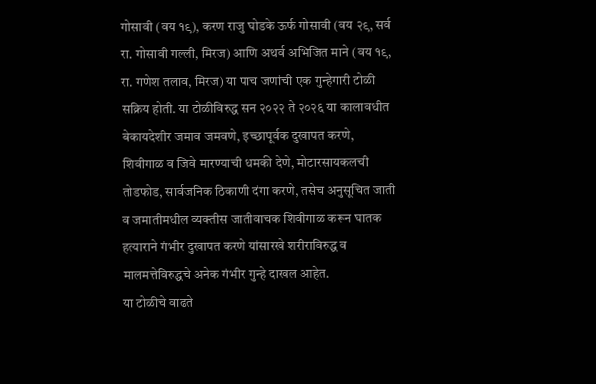गोसावी (वय १९), करण राजु घोडके ऊर्फ गोसावी (वय २९, सर्व रा. गोसावी गल्ली, मिरज) आणि अथर्व अभिजित माने (वय १९, रा. गणेश तलाव, मिरज) या पाच जणांची एक गुन्हेगारी टोळी सक्रिय होती. या टोळीविरुद्ध सन २०२२ ते २०२६ या कालावधीत बेकायदेशीर जमाव जमवणे, इच्छापूर्वक दुखापत करणे, शिवीगाळ व जिवे मारण्याची धमकी देणे, मोटारसायकलची तोडफोड, सार्वजनिक ठिकाणी दंगा करणे, तसेच अनुसूचित जाती व जमातीमधील व्यक्तीस जातीवाचक शिवीगाळ करून घातक हत्याराने गंभीर दुखापत करणे यांसारखे शरीराविरुद्ध व मालमत्तेविरुद्धचे अनेक गंभीर गुन्हे दाखल आहेत.
या टोळीचे वाढते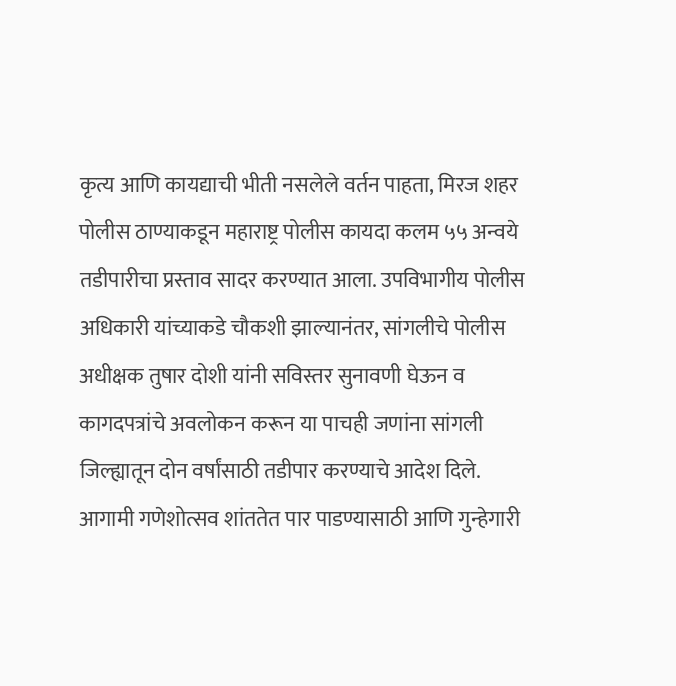कृत्य आणि कायद्याची भीती नसलेले वर्तन पाहता, मिरज शहर पोलीस ठाण्याकडून महाराष्ट्र पोलीस कायदा कलम ५५ अन्वये तडीपारीचा प्रस्ताव सादर करण्यात आला. उपविभागीय पोलीस अधिकारी यांच्याकडे चौकशी झाल्यानंतर, सांगलीचे पोलीस अधीक्षक तुषार दोशी यांनी सविस्तर सुनावणी घेऊन व कागदपत्रांचे अवलोकन करून या पाचही जणांना सांगली जिल्ह्यातून दोन वर्षांसाठी तडीपार करण्याचे आदेश दिले.
आगामी गणेशोत्सव शांततेत पार पाडण्यासाठी आणि गुन्हेगारी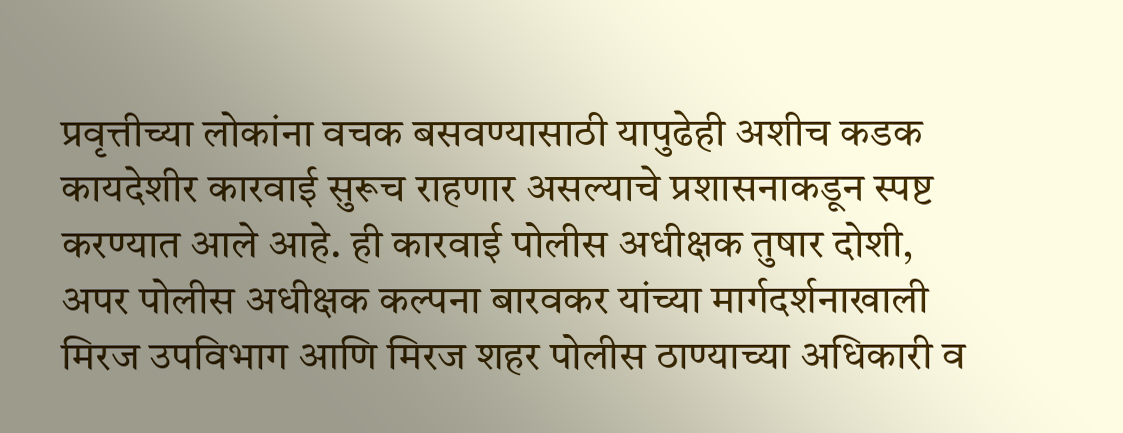प्रवृत्तीच्या लोकांना वचक बसवण्यासाठी यापुढेही अशीच कडक कायदेशीर कारवाई सुरूच राहणार असल्याचे प्रशासनाकडून स्पष्ट करण्यात आले आहे. ही कारवाई पोलीस अधीक्षक तुषार दोशी, अपर पोलीस अधीक्षक कल्पना बारवकर यांच्या मार्गदर्शनाखाली मिरज उपविभाग आणि मिरज शहर पोलीस ठाण्याच्या अधिकारी व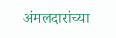अंमलदारांच्या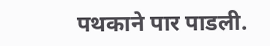पथकाने पार पाडली.